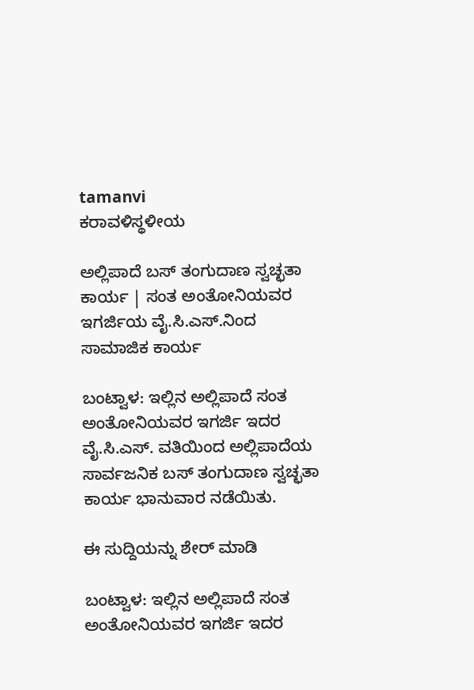tamanvi
ಕರಾವಳಿಸ್ಥಳೀಯ

ಅಲ್ಲಿಪಾದೆ ಬಸ್ ತಂಗುದಾಣ ಸ್ವಚ್ಛತಾ ಕಾರ್ಯ | ಸಂತ ಅಂತೋನಿಯವರ ಇಗರ್ಜಿಯ ವೈ.ಸಿ.ಎಸ್.ನಿಂದ ಸಾಮಾಜಿಕ ಕಾರ್ಯ

ಬಂಟ್ವಾಳ: ಇಲ್ಲಿನ ಅಲ್ಲಿಪಾದೆ ಸಂತ ಅಂತೋನಿಯವರ ಇಗರ್ಜಿ ಇದರ ವೈ.ಸಿ.ಎಸ್. ವತಿಯಿಂದ ಅಲ್ಲಿಪಾದೆಯ ಸಾರ್ವಜನಿಕ ಬಸ್ ತಂಗುದಾಣ ಸ್ವಚ್ಛತಾ ಕಾರ್ಯ ಭಾನುವಾರ ನಡೆಯಿತು.

ಈ ಸುದ್ದಿಯನ್ನು ಶೇರ್ ಮಾಡಿ

ಬಂಟ್ವಾಳ: ಇಲ್ಲಿನ ಅಲ್ಲಿಪಾದೆ ಸಂತ ಅಂತೋನಿಯವರ ಇಗರ್ಜಿ ಇದರ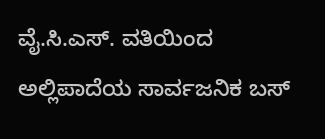ವೈ.ಸಿ.ಎಸ್. ವತಿಯಿಂದ ಅಲ್ಲಿಪಾದೆಯ ಸಾರ್ವಜನಿಕ ಬಸ್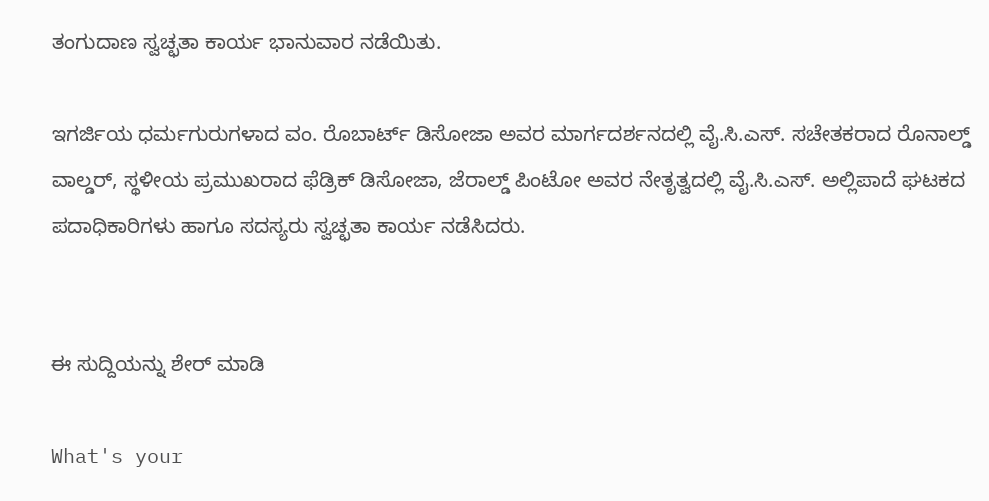ತಂಗುದಾಣ ಸ್ವಚ್ಛತಾ ಕಾರ್ಯ ಭಾನುವಾರ ನಡೆಯಿತು.

ಇಗರ್ಜಿಯ ಧರ್ಮಗುರುಗಳಾದ ವಂ. ರೊಬಾರ್ಟ್ ಡಿಸೋಜಾ ಅವರ ಮಾರ್ಗದರ್ಶನದಲ್ಲಿ ವೈ.ಸಿ.ಎಸ್. ಸಚೇತಕರಾದ ರೊನಾಲ್ಡ್ ವಾಲ್ಡರ್, ಸ್ಥಳೀಯ ಪ್ರಮುಖರಾದ ಫೆಡ್ರಿಕ್ ಡಿಸೋಜಾ, ಜೆರಾಲ್ಡ್ ಪಿಂಟೋ ಅವರ ನೇತೃತ್ವದಲ್ಲಿ ವೈ.ಸಿ.ಎಸ್. ಅಲ್ಲಿಪಾದೆ ಘಟಕದ ಪದಾಧಿಕಾರಿಗಳು ಹಾಗೂ ಸದಸ್ಯರು ಸ್ವಚ್ಛತಾ ಕಾರ್ಯ ನಡೆಸಿದರು.


ಈ ಸುದ್ದಿಯನ್ನು ಶೇರ್ ಮಾಡಿ

What's your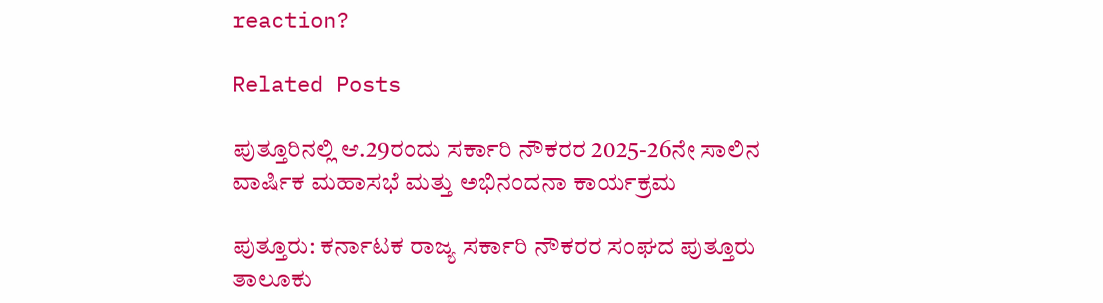reaction?

Related Posts

ಪುತ್ತೂರಿನಲ್ಲಿ ಆ.29ರಂದು ಸರ್ಕಾರಿ ನೌಕರರ 2025-26ನೇ ಸಾಲಿನ ವಾರ್ಷಿಕ ಮಹಾಸಭೆ ಮತ್ತು ಅಭಿನಂದನಾ ಕಾರ್ಯಕ್ರಮ

ಪುತ್ತೂರು: ಕರ್ನಾಟಕ ರಾಜ್ಯ ಸರ್ಕಾರಿ ನೌಕರರ ಸಂಘದ ಪುತ್ತೂರು ತಾಲೂಕು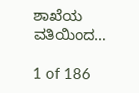ಶಾಖೆಯ ವತಿಯಿಂದ…

1 of 186